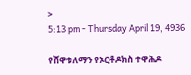>
5:13 pm - Thursday April 19, 4936

የሸዋቱለማን የኦርቶዶክስ ተዋሕዶ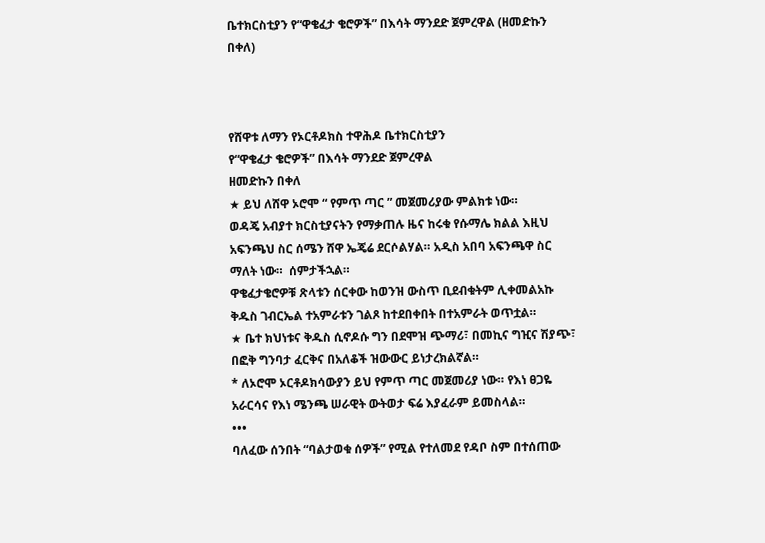ቤተክርስቲያን የ“ዋቄፈታ ቄሮዎች” በእሳት ማንደድ ጀምረዋል (ዘመድኩን በቀለ)



የሸዋቱ ለማን የኦርቶዶክስ ተዋሕዶ ቤተክርስቲያን
የ“ዋቄፈታ ቄሮዎች” በእሳት ማንደድ ጀምረዋል
ዘመድኩን በቀለ
★ ይህ ለሸዋ ኦሮሞ “ የምጥ ጣር ” መጀመሪያው ምልክቱ ነው።
ወዳጄ አብያተ ክርስቲያናትን የማቃጠሉ ዜና ከሩቁ የሱማሌ ክልል እዚህ አፍንጫህ ስር ሰሜን ሸዋ ኤጄሬ ደርሶልሃል። አዲስ አበባ አፍንጫዋ ስር ማለት ነው።  ሰምታችኋል።
ዋቄፈታቄሮዎቹ ጽላቱን ሰርቀው ከወንዝ ውስጥ ቢደብቁትም ሊቀመልአኩ ቅዱስ ገብርኤል ተአምራቱን ገልጾ ከተደበቀበት በተአምራት ወጥቷል።
★ ቤተ ክህነቱና ቅዱስ ሲኖዶሱ ግን በደሞዝ ጭማሪ፣ በመኪና ግዢና ሽያጭ፣ በፎቅ ግንባታ ፈርቅና በአለቆች ዝውውር ይነታረክልኛል።
* ለኦሮሞ ኦርቶዶክሳውያን ይህ የምጥ ጣር መጀመሪያ ነው። የእነ ፀጋዬ አራርሳና የእነ ሜንጫ ሠራዊት ውትወታ ፍሬ እያፈራም ይመስላል።
•••
ባለፈው ሰንበት “ባልታወቁ ሰዎች” የሚል የተለመደ የዳቦ ስም በተሰጠው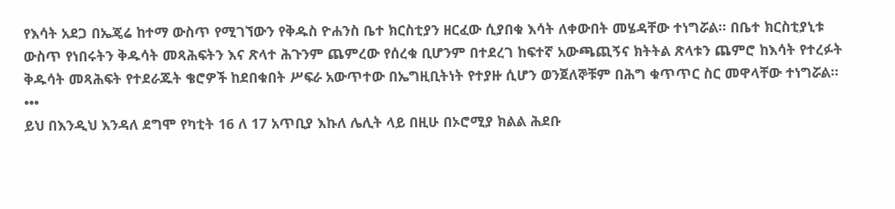የእሳት አደጋ በኤጄሬ ከተማ ውስጥ የሚገኘውን የቅዱስ ዮሐንስ ቤተ ክርስቲያን ዘርፈው ሲያበቁ እሳት ለቀውበት መሄዳቸው ተነግሯል። በቤተ ክርስቲያኒቱ ውስጥ የነበሩትን ቅዱሳት መጻሕፍትን እና ጽላተ ሕጉንም ጨምረው የሰረቁ ቢሆንም በተደረገ ከፍተኛ አውጫጪኝና ክትትል ጽላቱን ጨምሮ ከእሳት የተረፉት ቅዱሳት መጻሕፍት የተደራጁት ቄሮዎች ከደበቁበት ሥፍራ አውጥተው በኤግዚቢትነት የተያዙ ሲሆን ወንጀለኞቹም በሕግ ቁጥጥር ስር መዋላቸው ተነግሯል።
•••
ይህ በእንዲህ እንዳለ ደግሞ የካቲት 16 ለ 17 አጥቢያ እኩለ ሌሊት ላይ በዚሁ በኦሮሚያ ክልል ሕደቡ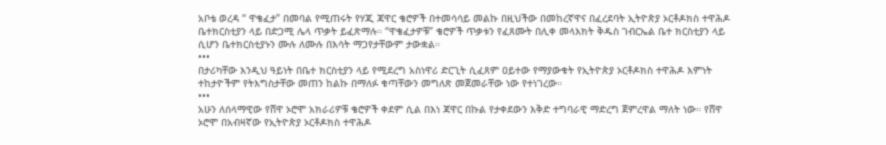አቦቴ ወረዳ “ ዋቄፈታ” በመባል የሚጠሩት የሃጂ ጃዋር ቄሮዎች በተመሳሳይ መልኩ በዚህችው በመከረኛዋና በፈረደባት ኢትዮጵያ ኦርቶዶክስ ተዋሕዶ ቤተክርስቲያን ላይ በድጋሚ ሌላ ጥቃት ይፈጽማሉ። “ዋቄፈታዎቹ” ቄሮዎች ጥቃቱን የፈጸሙት በሊቀ መላእክት ቅዱስ ገብርኤል ቤተ ክርስቲያን ላይ ሲሆን ቤተክርስቲያኑን ሙሉ ለሙሉ በእሳት ማጋየታቸውም ታውቋል።
•••
በታሪካቸው እንዲህ ዓይነት በቤተ ክርስቲያን ላይ የሚደረግ አስነዋሪ ድርጊት ሲፈጸም ዐይተው የማያውቁት የኢትዮጵያ ኦርቶዶክስ ተዋሕዶ እምነት ተከታዮችም የትእግስታቸው መጠን ከልኩ በማለፉ ቁጣቸውን መግለጽ መጀመራቸው ነው የተነገረው።
•••
አሁን ለሰላማዊው የሸዋ ኦሮሞ አክራሪዎቹ ቄሮዎች ቀደም ሲል በእነ ጃዋር በኩል የታቀደውን እቅድ ተግባራዊ ማድረግ ጀምረዋል ማለት ነው። የሸዋ ኦሮሞ በአብዛኛው የኢትዮጵያ ኦርቶዶክስ ተዋሕዶ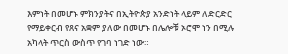እምነት በመሆኑ ምክንያትና በኢትዮጵያ አንድነት ላይም ለድርድር የማይቀርብ የጸና አቋም ያለው በመሆኑ በሌሎቹ ኦሮሞ ነን በሚሉ አካላት ጥርስ ውስጥ የገባ ነገድ ነው።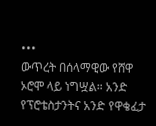•••
ውጥረት በሰላማዊው የሸዋ ኦሮሞ ላይ ነግሧል። አንድ የፕሮቴስታንትና አንድ የዋቄፈታ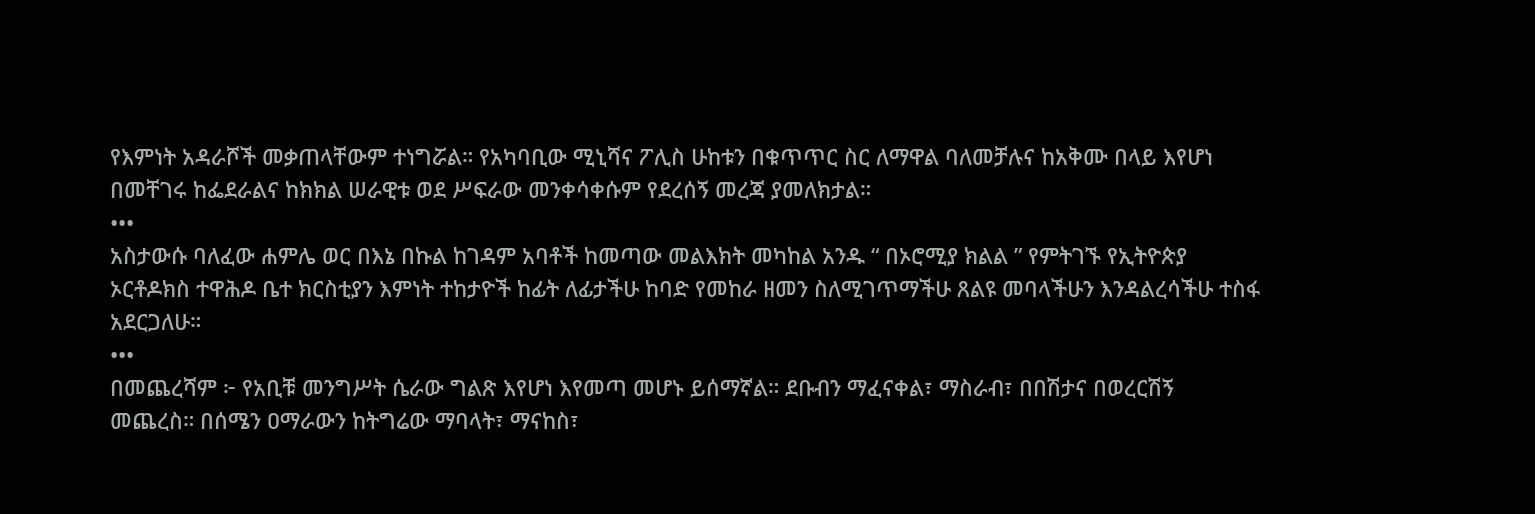የእምነት አዳራሾች መቃጠላቸውም ተነግሯል። የአካባቢው ሚኒሻና ፖሊስ ሁከቱን በቁጥጥር ስር ለማዋል ባለመቻሉና ከአቅሙ በላይ እየሆነ በመቸገሩ ከፌደራልና ከክክል ሠራዊቱ ወደ ሥፍራው መንቀሳቀሱም የደረሰኝ መረጃ ያመለክታል።
•••
አስታውሱ ባለፈው ሐምሌ ወር በእኔ በኩል ከገዳም አባቶች ከመጣው መልእክት መካከል አንዱ “ በኦሮሚያ ክልል ” የምትገኙ የኢትዮጵያ ኦርቶዶክስ ተዋሕዶ ቤተ ክርስቲያን እምነት ተከታዮች ከፊት ለፊታችሁ ከባድ የመከራ ዘመን ስለሚገጥማችሁ ጸልዩ መባላችሁን እንዳልረሳችሁ ተስፋ አደርጋለሁ።
•••
በመጨረሻም ፦ የአቢቹ መንግሥት ሴራው ግልጽ እየሆነ እየመጣ መሆኑ ይሰማኛል። ደቡብን ማፈናቀል፣ ማስራብ፣ በበሽታና በወረርሽኝ መጨረስ። በሰሜን ዐማራውን ከትግሬው ማባላት፣ ማናከስ፣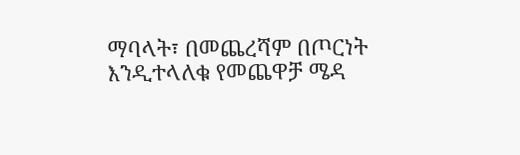ማባላት፣ በመጨረሻም በጦርነት እንዲተላለቁ የመጨዋቻ ሜዳ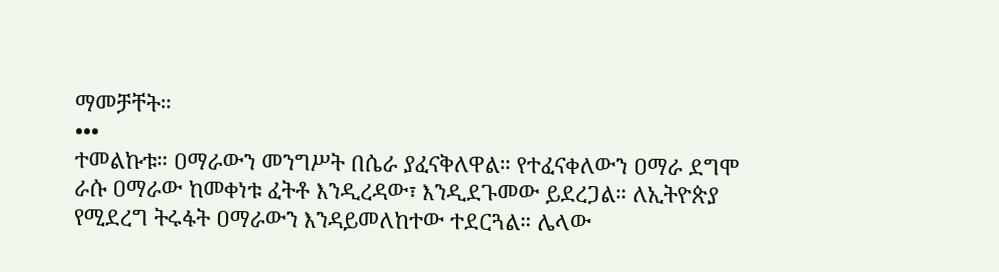ማመቻቸት።
•••
ተመልኩቱ። ዐማራውን መንግሥት በሴራ ያፈናቅለዋል። የተፈናቀለውን ዐማራ ደግሞ ራሱ ዐማራው ከመቀነቱ ፈትቶ እንዲረዳው፣ እንዲደጉመው ይደረጋል። ለኢትዮጵያ የሚደረግ ትሩፋት ዐማራውን እንዳይመለከተው ተደርጓል። ሌላው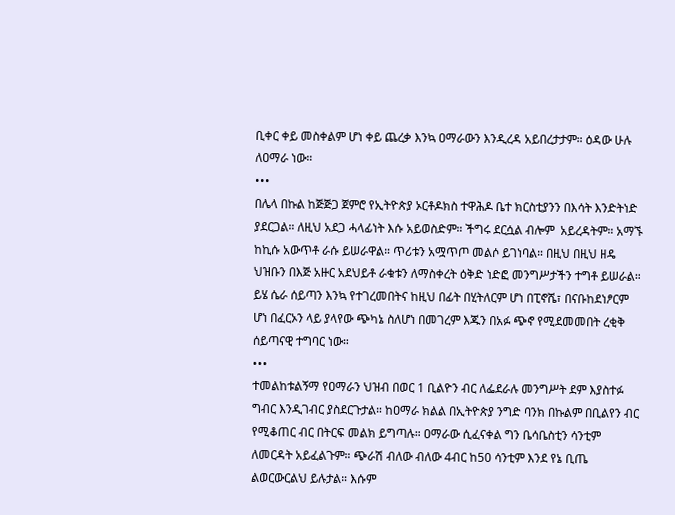ቢቀር ቀይ መስቀልም ሆነ ቀይ ጨረቃ እንኳ ዐማራውን እንዲረዳ አይበረታታም። ዕዳው ሁሉ ለዐማራ ነው።
•••
በሌላ በኩል ከጅጅጋ ጀምሮ የኢትዮጵያ ኦርቶዶክስ ተዋሕዶ ቤተ ክርስቲያንን በእሳት እንድትነድ ያደርጋል። ለዚህ አደጋ ሓላፊነት እሱ አይወስድም። ችግሩ ደርሷል ብሎም  አይረዳትም። አማኙ ከኪሱ አውጥቶ ራሱ ይሠራዋል። ጥሪቱን አሟጥጦ መልሶ ይገነባል። በዚህ በዚህ ዘዴ ህዝቡን በእጅ አዙር አደህይቶ ራቁቱን ለማስቀረት ዕቅድ ነድፎ መንግሥታችን ተግቶ ይሠራል። ይሄ ሴራ ሰይጣን እንኳ የተገረመበትና ከዚህ በፊት በሂትለርም ሆነ በፒኖሼ፣ በናቡከደነፆርም ሆነ በፈርኦን ላይ ያላየው ጭካኔ ስለሆነ በመገረም እጁን በአፉ ጭኖ የሚደመመበት ረቂቅ ሰይጣናዊ ተግባር ነው።
•••
ተመልከቱልኝማ የዐማራን ህዝብ በወር 1 ቢልዮን ብር ለፌደራሉ መንግሥት ደም እያስተፉ ግብር እንዲገብር ያስደርጉታል። ከዐማራ ክልል በኢትዮጵያ ንግድ ባንክ በኩልም በቢልየን ብር የሚቆጠር ብር በትርፍ መልክ ይግጣሉ። ዐማራው ሲፈናቀል ግን ቤሳቤስቲን ሳንቲም ለመርዳት አይፈልጉም። ጭራሽ ብለው ብለው 4ብር ከ50 ሳንቲም እንደ የኔ ቢጤ ልወርውርልህ ይሉታል። እሱም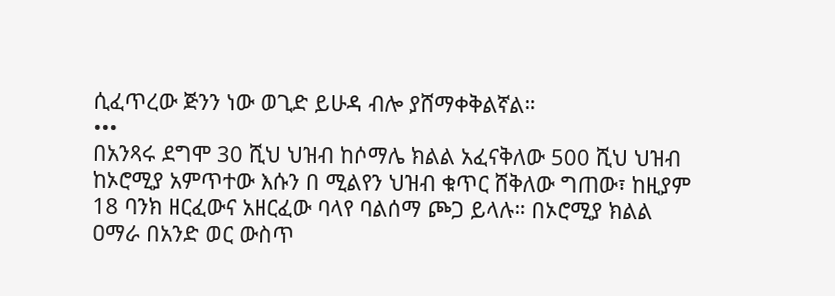ሲፈጥረው ጅንን ነው ወጊድ ይሁዳ ብሎ ያሸማቀቅልኛል።
•••
በአንጻሩ ደግሞ 30 ሺህ ህዝብ ከሶማሌ ክልል አፈናቅለው 500 ሺህ ህዝብ ከኦሮሚያ አምጥተው እሱን በ ሚልየን ህዝብ ቁጥር ሸቅለው ግጠው፣ ከዚያም 18 ባንክ ዘርፈውና አዘርፈው ባላየ ባልሰማ ጮጋ ይላሉ። በኦሮሚያ ክልል ዐማራ በአንድ ወር ውስጥ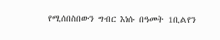የሚሰበስበውን ግብር እነሱ በዓመት 1ቢልየን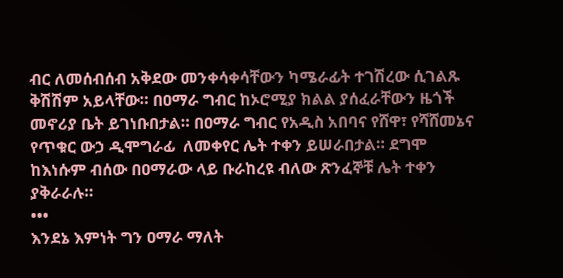ብር ለመሰብሰብ አቅደው መንቀሳቀሳቸውን ካሜራፊት ተገሽረው ሲገልጹ ቅሽሽም አይላቸው። በዐማራ ግብር ከኦሮሚያ ክልል ያሰፈራቸውን ዜጎች መኖሪያ ቤት ይገነቡበታል። በዐማራ ግብር የአዲስ አበባና የሸዋ፣ የሻሸመኔና የጥቁር ውኃ ዲሞግራፊ  ለመቀየር ሌት ተቀን ይሠራበታል። ደግሞ ከእነሱም ብሰው በዐማራው ላይ ቡራከረዩ ብለው ጽንፈኞቹ ሌት ተቀን ያቅራራሉ።
•••
እንደኔ እምነት ግን ዐማራ ማለት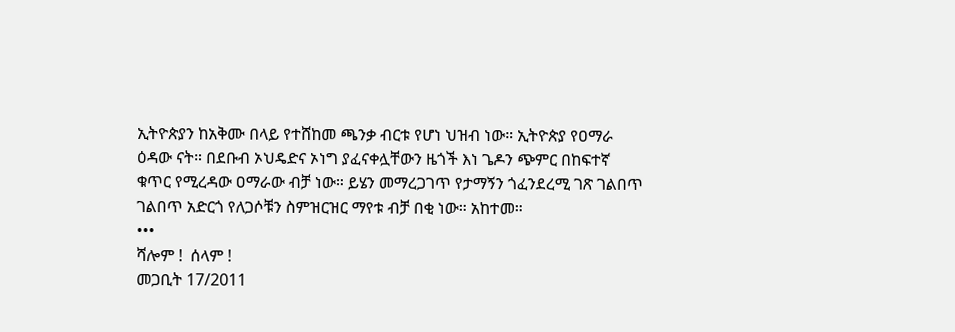ኢትዮጵያን ከአቅሙ በላይ የተሸከመ ጫንቃ ብርቱ የሆነ ህዝብ ነው። ኢትዮጵያ የዐማራ ዕዳው ናት። በደቡብ ኦህዴድና ኦነግ ያፈናቀሏቸውን ዜጎች እነ ጌዶን ጭምር በከፍተኛ ቁጥር የሚረዳው ዐማራው ብቻ ነው። ይሄን መማረጋገጥ የታማኝን ጎፈንደረሚ ገጽ ገልበጥ ገልበጥ አድርጎ የለጋሶቹን ስምዝርዝር ማየቱ ብቻ በቂ ነው። አከተመ።
•••
ሻሎም !  ሰላም !
መጋቢት 17/2011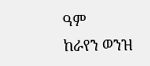ዓም
ከራየን ወንዝ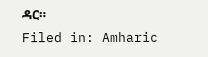ዳር።
Filed in: Amharic